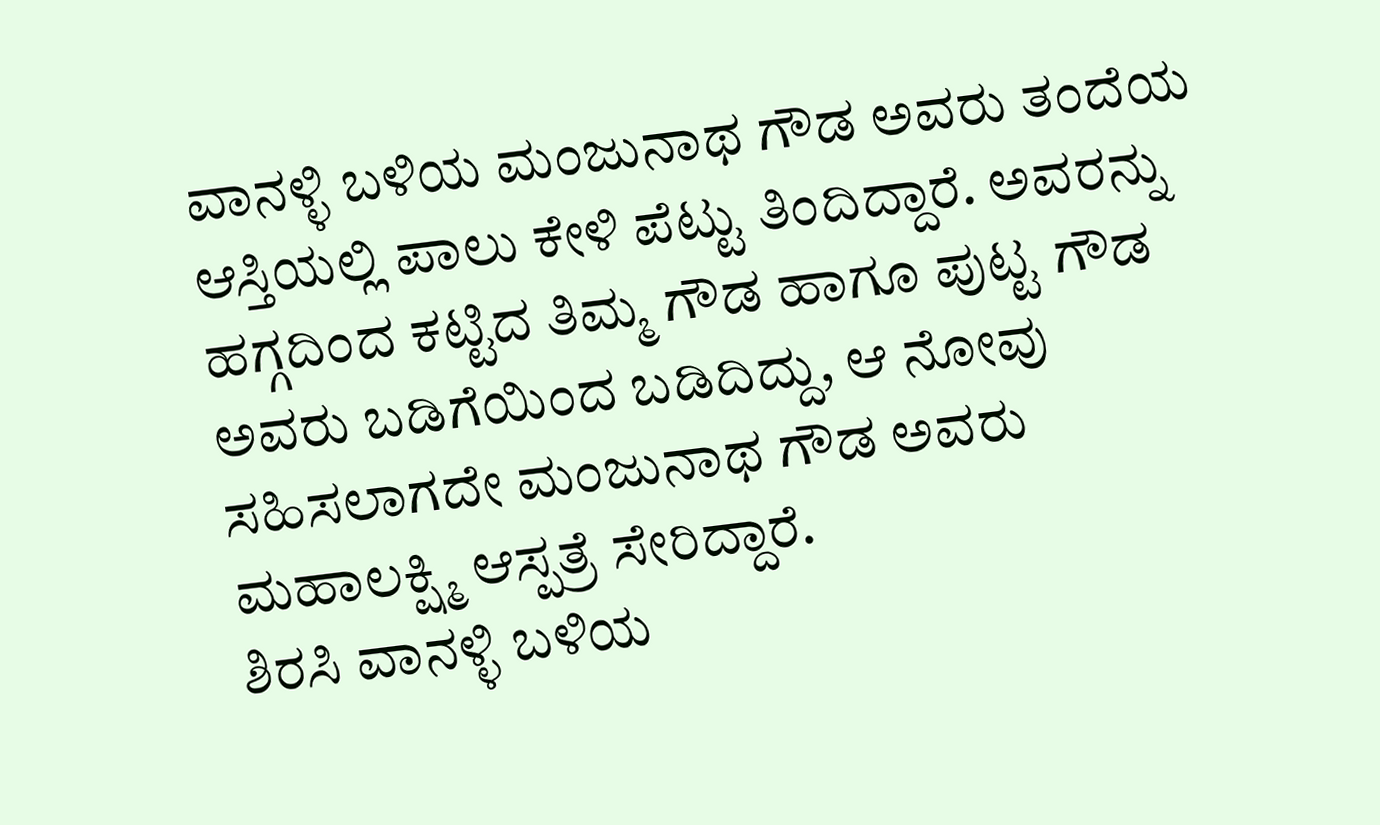ವಾನಳ್ಳಿ ಬಳಿಯ ಮಂಜುನಾಥ ಗೌಡ ಅವರು ತಂದೆಯ ಆಸ್ತಿಯಲ್ಲಿ ಪಾಲು ಕೇಳಿ ಪೆಟ್ಟು ತಿಂದಿದ್ದಾರೆ. ಅವರನ್ನು ಹಗ್ಗದಿಂದ ಕಟ್ಟಿದ ತಿಮ್ಮ ಗೌಡ ಹಾಗೂ ಪುಟ್ಟ ಗೌಡ ಅವರು ಬಡಿಗೆಯಿಂದ ಬಡಿದಿದ್ದು, ಆ ನೋವು ಸಹಿಸಲಾಗದೇ ಮಂಜುನಾಥ ಗೌಡ ಅವರು ಮಹಾಲಕ್ಷ್ಮಿ ಆಸ್ಪತ್ರೆ ಸೇರಿದ್ದಾರೆ.
ಶಿರಸಿ ವಾನಳ್ಳಿ ಬಳಿಯ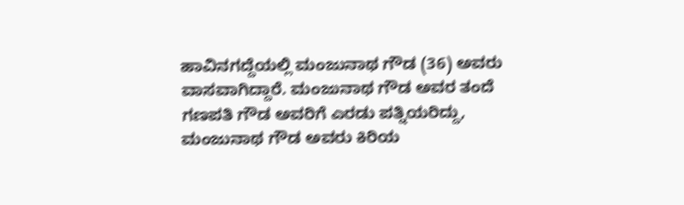ಹಾವಿನಗದ್ದೆಯಲ್ಲಿ ಮಂಜುನಾಥ ಗೌಡ (36) ಅವರು ವಾಸವಾಗಿದ್ದಾರೆ. ಮಂಜುನಾಥ ಗೌಡ ಅವರ ತಂದೆ ಗಣಪತಿ ಗೌಡ ಅವರಿಗೆ ಎರಡು ಪತ್ನಿಯರಿದ್ದು, ಮಂಜುನಾಥ ಗೌಡ ಅವರು ಕಿರಿಯ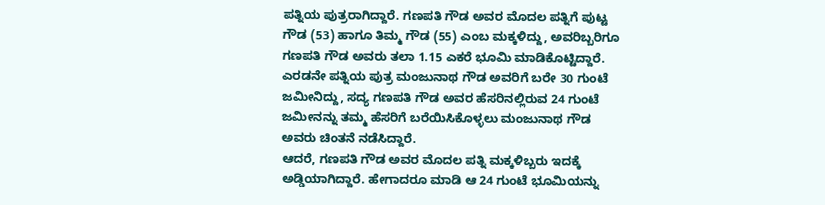ಪತ್ನಿಯ ಪುತ್ರರಾಗಿದ್ದಾರೆ. ಗಣಪತಿ ಗೌಡ ಅವರ ಮೊದಲ ಪತ್ನಿಗೆ ಪುಟ್ಟ ಗೌಡ (53) ಹಾಗೂ ತಿಮ್ಮ ಗೌಡ (55) ಎಂಬ ಮಕ್ಕಳಿದ್ದು, ಅವರಿಬ್ಬರಿಗೂ ಗಣಪತಿ ಗೌಡ ಅವರು ತಲಾ 1.15 ಎಕರೆ ಭೂಮಿ ಮಾಡಿಕೊಟ್ಟಿದ್ದಾರೆ. ಎರಡನೇ ಪತ್ನಿಯ ಪುತ್ರ ಮಂಜುನಾಥ ಗೌಡ ಅವರಿಗೆ ಬರೇ 30 ಗುಂಟೆ ಜಮೀನಿದ್ದು, ಸದ್ಯ ಗಣಪತಿ ಗೌಡ ಅವರ ಹೆಸರಿನಲ್ಲಿರುವ 24 ಗುಂಟೆ ಜಮೀನನ್ನು ತಮ್ಮ ಹೆಸರಿಗೆ ಬರೆಯಿಸಿಕೊಳ್ಳಲು ಮಂಜುನಾಥ ಗೌಡ ಅವರು ಚಿಂತನೆ ನಡೆಸಿದ್ದಾರೆ.
ಆದರೆ, ಗಣಪತಿ ಗೌಡ ಅವರ ಮೊದಲ ಪತ್ನಿ ಮಕ್ಕಳಿಬ್ಬರು ಇದಕ್ಕೆ ಅಡ್ಡಿಯಾಗಿದ್ದಾರೆ. ಹೇಗಾದರೂ ಮಾಡಿ ಆ 24 ಗುಂಟೆ ಭೂಮಿಯನ್ನು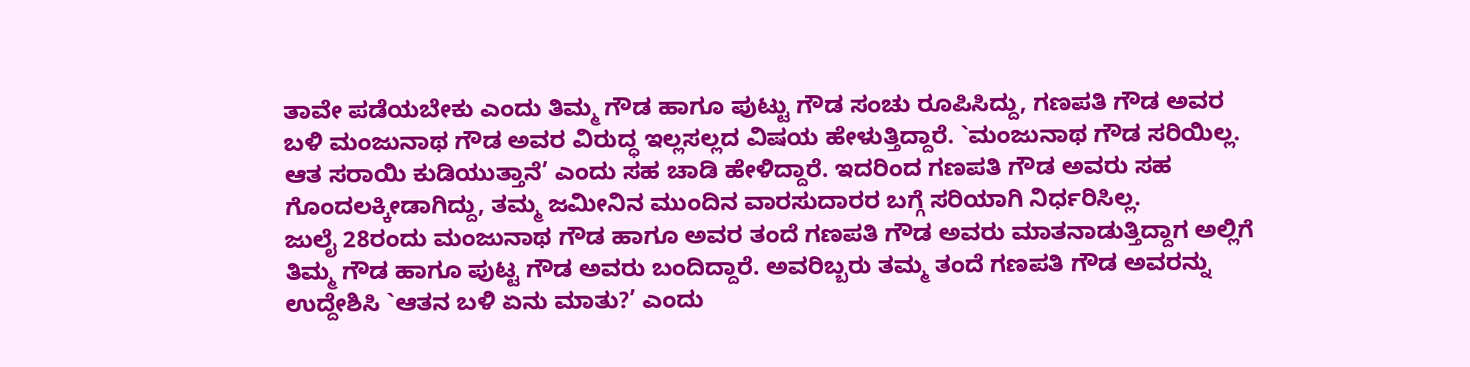ತಾವೇ ಪಡೆಯಬೇಕು ಎಂದು ತಿಮ್ಮ ಗೌಡ ಹಾಗೂ ಪುಟ್ಟು ಗೌಡ ಸಂಚು ರೂಪಿಸಿದ್ದು, ಗಣಪತಿ ಗೌಡ ಅವರ ಬಳಿ ಮಂಜುನಾಥ ಗೌಡ ಅವರ ವಿರುದ್ಧ ಇಲ್ಲಸಲ್ಲದ ವಿಷಯ ಹೇಳುತ್ತಿದ್ದಾರೆ. `ಮಂಜುನಾಥ ಗೌಡ ಸರಿಯಿಲ್ಲ. ಆತ ಸರಾಯಿ ಕುಡಿಯುತ್ತಾನೆ’ ಎಂದು ಸಹ ಚಾಡಿ ಹೇಳಿದ್ದಾರೆ. ಇದರಿಂದ ಗಣಪತಿ ಗೌಡ ಅವರು ಸಹ ಗೊಂದಲಕ್ಕೀಡಾಗಿದ್ದು, ತಮ್ಮ ಜಮೀನಿನ ಮುಂದಿನ ವಾರಸುದಾರರ ಬಗ್ಗೆ ಸರಿಯಾಗಿ ನಿರ್ಧರಿಸಿಲ್ಲ.
ಜುಲೈ 28ರಂದು ಮಂಜುನಾಥ ಗೌಡ ಹಾಗೂ ಅವರ ತಂದೆ ಗಣಪತಿ ಗೌಡ ಅವರು ಮಾತನಾಡುತ್ತಿದ್ದಾಗ ಅಲ್ಲಿಗೆ ತಿಮ್ಮ ಗೌಡ ಹಾಗೂ ಪುಟ್ಟ ಗೌಡ ಅವರು ಬಂದಿದ್ದಾರೆ. ಅವರಿಬ್ಬರು ತಮ್ಮ ತಂದೆ ಗಣಪತಿ ಗೌಡ ಅವರನ್ನು ಉದ್ದೇಶಿಸಿ `ಆತನ ಬಳಿ ಏನು ಮಾತು?’ ಎಂದು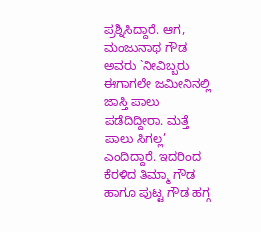ಪ್ರಶ್ನಿಸಿದ್ದಾರೆ. ಆಗ, ಮಂಜುನಾಥ ಗೌಡ ಅವರು `ನೀವಿಬ್ಬರು ಈಗಾಗಲೇ ಜಮೀನಿನಲ್ಲಿ ಜಾಸ್ತಿ ಪಾಲು ಪಡೆದಿದ್ದೀರಾ. ಮತ್ತೆ ಪಾಲು ಸಿಗಲ್ಲ’ ಎಂದಿದ್ದಾರೆ. ಇದರಿಂದ ಕೆರಳಿದ ತಿಮ್ಮಾ ಗೌಡ ಹಾಗೂ ಪುಟ್ಟ ಗೌಡ ಹಗ್ಗ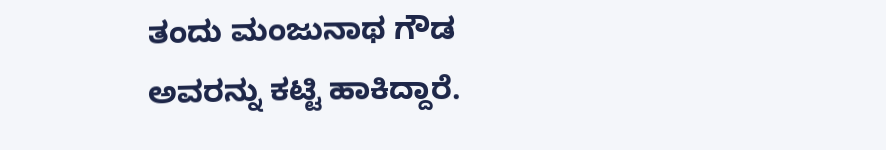ತಂದು ಮಂಜುನಾಥ ಗೌಡ ಅವರನ್ನು ಕಟ್ಟಿ ಹಾಕಿದ್ದಾರೆ.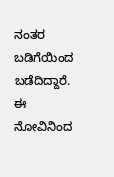ನಂತರ ಬಡಿಗೆಯಿಂದ ಬಡೆದಿದ್ದಾರೆ. ಈ ನೋವಿನಿಂದ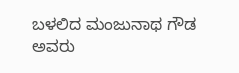ಬಳಲಿದ ಮಂಜುನಾಥ ಗೌಡ ಅವರು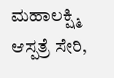ಮಹಾಲಕ್ಷ್ಮಿ ಆಸ್ಪತ್ರೆ ಸೇರಿ,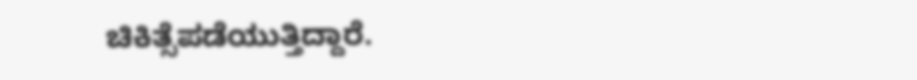ಚಿಕಿತ್ಸೆಪಡೆಯುತ್ತಿದ್ದಾರೆ.